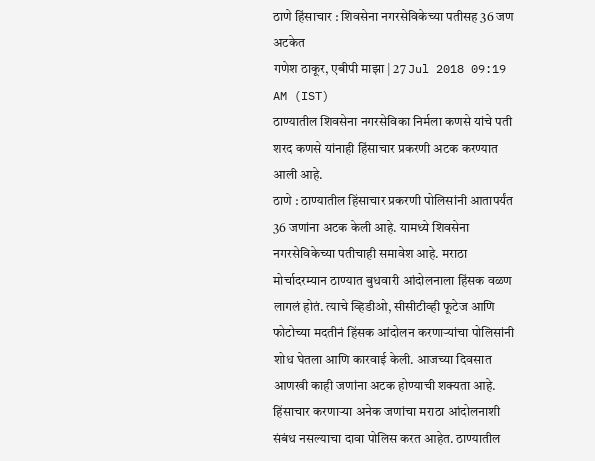ठाणे हिंसाचार : शिवसेना नगरसेविकेच्या पतीसह 36 जण अटकेत
गणेश ठाकूर, एबीपी माझा | 27 Jul 2018 09:19 AM (IST)
ठाण्यातील शिवसेना नगरसेविका निर्मला कणसे यांचे पती शरद कणसे यांनाही हिंसाचार प्रकरणी अटक करण्यात आली आहे.
ठाणे : ठाण्यातील हिंसाचार प्रकरणी पोलिसांनी आतापर्यंत 36 जणांना अटक केली आहे. यामध्ये शिवसेना नगरसेविकेच्या पतीचाही समावेश आहे. मराठा मोर्चादरम्यान ठाण्यात बुधवारी आंदोलनाला हिंसक वळण लागलं होतं. त्याचे व्हिडीओ, सीसीटीव्ही फूटेज आणि फोटोच्या मदतीनं हिंसक आंदोलन करणाऱ्यांचा पोलिसांनी शोध घेतला आणि कारवाई केली. आजच्या दिवसात आणखी काही जणांना अटक होण्याची शक्यता आहे. हिंसाचार करणाऱ्या अनेक जणांचा मराठा आंदोलनाशी संबंध नसल्याचा दावा पोलिस करत आहेत. ठाण्यातील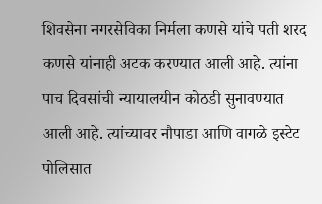शिवसेना नगरसेविका निर्मला कणसे यांचे पती शरद कणसे यांनाही अटक करण्यात आली आहे. त्यांना पाच दिवसांची न्यायालयीन कोठडी सुनावण्यात आली आहे. त्यांच्यावर नौपाडा आणि वागळे इस्टेट पोलिसात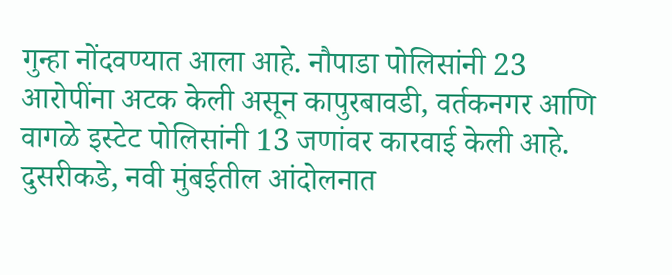गुन्हा नोंदवण्यात आला आहे. नौपाडा पोलिसांनी 23 आरोपींना अटक केली असून कापुरबावडी, वर्तकनगर आणि वागळे इस्टेट पोलिसांनी 13 जणांवर कारवाई केली आहे. दुसरीकडे, नवी मुंबईतील आंदोलनात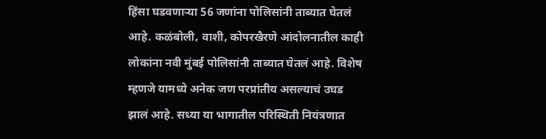हिंसा घडवणाऱ्या 56 जणांना पोलिसांनी ताब्यात घेतलं आहे. कळंबोली, वाशी, कोपरखैरणे आंदोलनातील काही लोकांना नवी मुंबई पोलिसांनी ताब्यात घेतलं आहे. विशेष म्हणजे यामध्ये अनेक जण परप्रांतीय असल्याचं उघड झालं आहे. सध्या या भागातील परिस्थिती नियंत्रणात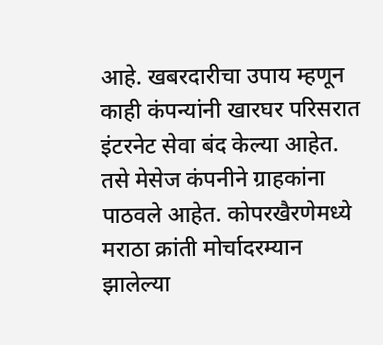आहे. खबरदारीचा उपाय म्हणून काही कंपन्यांनी खारघर परिसरात इंटरनेट सेवा बंद केल्या आहेत. तसे मेसेज कंपनीने ग्राहकांना पाठवले आहेत. कोपरखैरणेमध्ये मराठा क्रांती मोर्चादरम्यान झालेल्या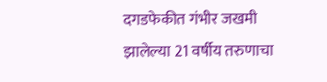दगडफेकीत गंभीर जखमी झालेल्या 21 वर्षीय तरुणाचा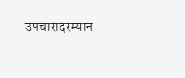उपचारादरम्यान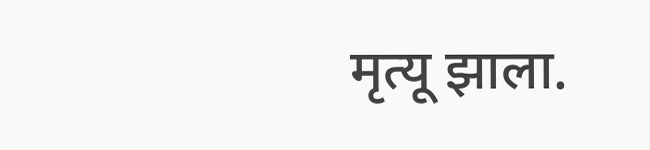मृत्यू झाला.